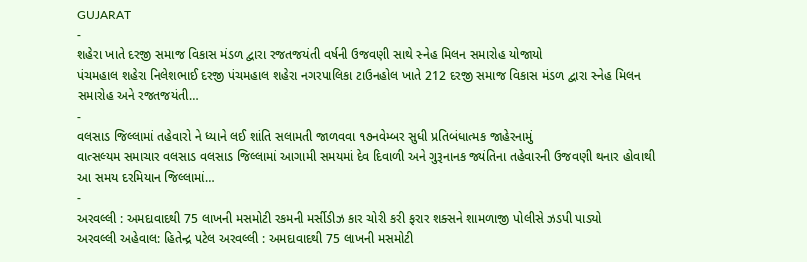GUJARAT
-
શહેરા ખાતે દરજી સમાજ વિકાસ મંડળ દ્વારા રજતજયંતી વર્ષની ઉજવણી સાથે સ્નેહ મિલન સમારોહ યોજાયો
પંચમહાલ શહેરા નિલેશભાઈ દરજી પંચમહાલ શહેરા નગરપાલિકા ટાઉનહોલ ખાતે 212 દરજી સમાજ વિકાસ મંડળ દ્વારા સ્નેહ મિલન સમારોહ અને રજતજયંતી…
-
વલસાડ જિલ્લામાં તહેવારો ને ધ્યાને લઈ શાંતિ સલામતી જાળવવા ૧૭નવેમ્બર સુધી પ્રતિબંધાત્મક જાહેરનામું
વાત્સલ્યમ સમાચાર વલસાડ વલસાડ જિલ્લામાં આગામી સમયમાં દેવ દિવાળી અને ગુરૂનાનક જ્યંતિના તહેવારની ઉજવણી થનાર હોવાથી આ સમય દરમિયાન જિલ્લામાં…
-
અરવલ્લી : અમદાવાદથી 75 લાખની મસમોટી રકમની મર્સીડીઝ કાર ચોરી કરી ફરાર શક્સને શામળાજી પોલીસે ઝડપી પાડ્યો
અરવલ્લી અહેવાલ: હિતેન્દ્ર પટેલ અરવલ્લી : અમદાવાદથી 75 લાખની મસમોટી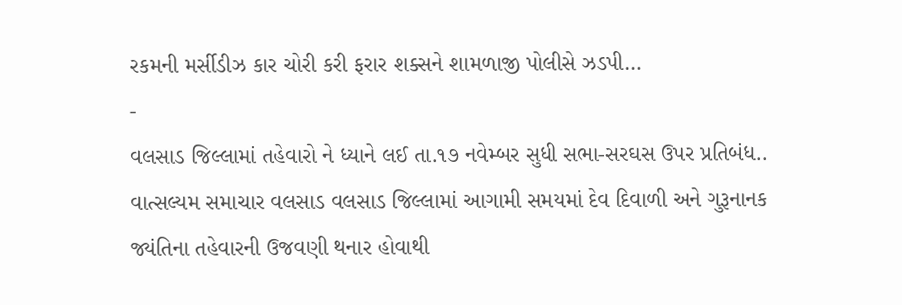રકમની મર્સીડીઝ કાર ચોરી કરી ફરાર શક્સને શામળાજી પોલીસે ઝડપી…
-
વલસાડ જિલ્લામાં તહેવારો ને ધ્યાને લઈ તા.૧૭ નવેમ્બર સુધી સભા-સરઘસ ઉપર પ્રતિબંધ..
વાત્સલ્યમ સમાચાર વલસાડ વલસાડ જિલ્લામાં આગામી સમયમાં દેવ દિવાળી અને ગુરૂનાનક જ્યંતિના તહેવારની ઉજવણી થનાર હોવાથી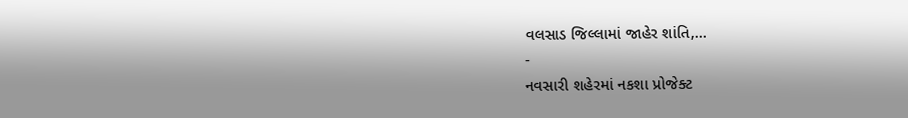વલસાડ જિલ્લામાં જાહેર શાંતિ,…
-
નવસારી શહેરમાં નકશા પ્રોજેક્ટ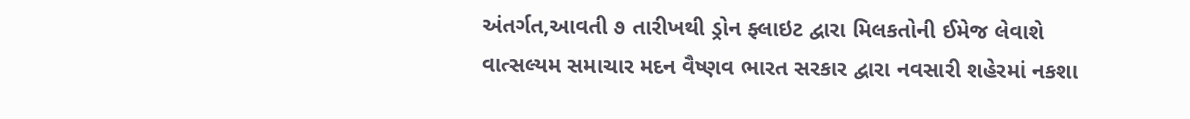અંતર્ગત,આવતી ૭ તારીખથી ડ્રોન ફ્લાઇટ દ્વારા મિલકતોની ઈમેજ લેવાશે
વાત્સલ્યમ સમાચાર મદન વૈષ્ણવ ભારત સરકાર દ્વારા નવસારી શહેરમાં નકશા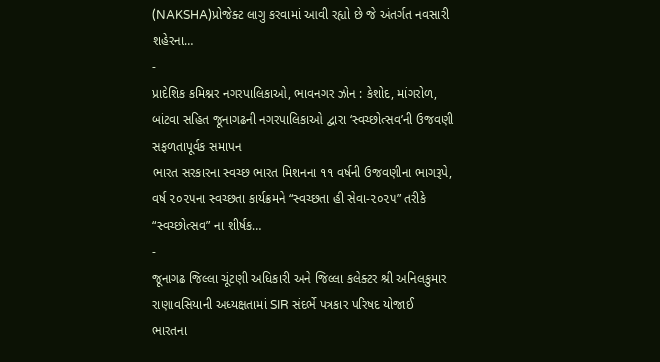(NAKSHA)પ્રોજેક્ટ લાગુ કરવામાં આવી રહ્યો છે જે અંતર્ગત નવસારી શહેરના…
-
પ્રાદેશિક કમિશ્નર નગરપાલિકાઓ, ભાવનગર ઝોન : કેશોદ, માંગરોળ, બાંટવા સહિત જૂનાગઢની નગરપાલિકાઓ દ્વારા ‘સ્વચ્છોત્સવ’ની ઉજવણી સફળતાપૂર્વક સમાપન
ભારત સરકારના સ્વચ્છ ભારત મિશનના ૧૧ વર્ષની ઉજવણીના ભાગરૂપે, વર્ષ ૨૦૨૫ના સ્વચ્છતા કાર્યક્રમને “સ્વચ્છતા હી સેવા-૨૦૨૫” તરીકે “સ્વચ્છોત્સવ” ના શીર્ષક…
-
જૂનાગઢ જિલ્લા ચૂંટણી અધિકારી અને જિલ્લા કલેક્ટર શ્રી અનિલકુમાર રાણાવસિયાની અધ્યક્ષતામાં SIR સંદર્ભે પત્રકાર પરિષદ યોજાઈ
ભારતના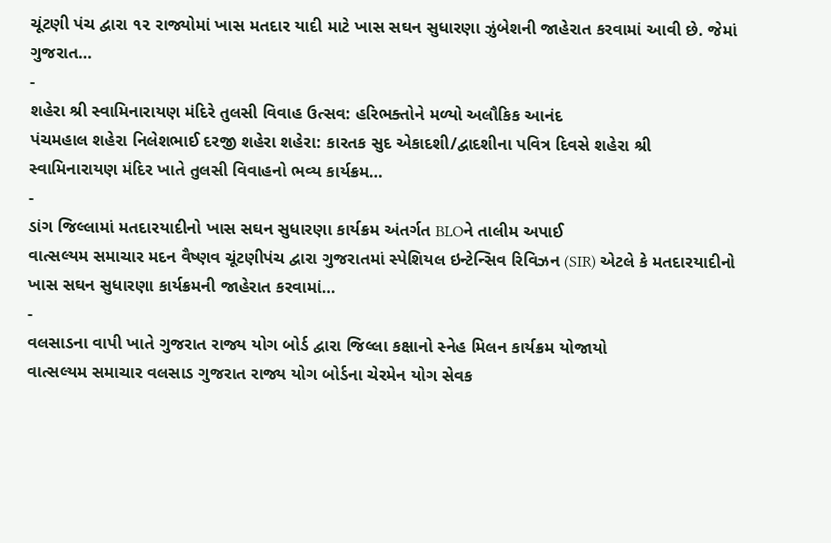ચૂંટણી પંચ દ્વારા ૧૨ રાજ્યોમાં ખાસ મતદાર યાદી માટે ખાસ સઘન સુધારણા ઝુંબેશની જાહેરાત કરવામાં આવી છે. જેમાં ગુજરાત…
-
શહેરા શ્રી સ્વામિનારાયણ મંદિરે તુલસી વિવાહ ઉત્સવ: હરિભક્તોને મળ્યો અલૌકિક આનંદ
પંચમહાલ શહેરા નિલેશભાઈ દરજી શહેરા શહેરા: કારતક સુદ એકાદશી/દ્વાદશીના પવિત્ર દિવસે શહેરા શ્રી સ્વામિનારાયણ મંદિર ખાતે તુલસી વિવાહનો ભવ્ય કાર્યક્રમ…
-
ડાંગ જિલ્લામાં મતદારયાદીનો ખાસ સઘન સુધારણા કાર્યક્રમ અંતર્ગત BLOને તાલીમ અપાઈ
વાત્સલ્યમ સમાચાર મદન વૈષ્ણવ ચૂંટણીપંચ દ્વારા ગુજરાતમાં સ્પેશિયલ ઇન્ટેન્સિવ રિવિઝન (SIR) એટલે કે મતદારયાદીનો ખાસ સઘન સુધારણા કાર્યક્રમની જાહેરાત કરવામાં…
-
વલસાડના વાપી ખાતે ગુજરાત રાજ્ય યોગ બોર્ડ દ્વારા જિલ્લા કક્ષાનો સ્નેહ મિલન કાર્યક્રમ યોજાયો
વાત્સલ્યમ સમાચાર વલસાડ ગુજરાત રાજ્ય યોગ બોર્ડના ચેરમેન યોગ સેવક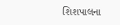શિશપાલના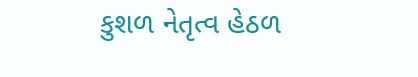કુશળ નેતૃત્વ હેઠળ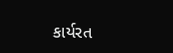કાર્યરત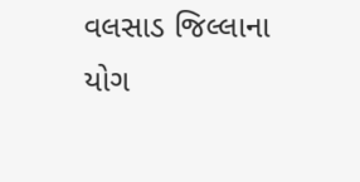વલસાડ જિલ્લાના યોગ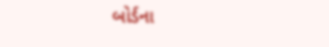બોર્ડના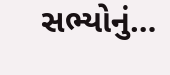સભ્યોનું…